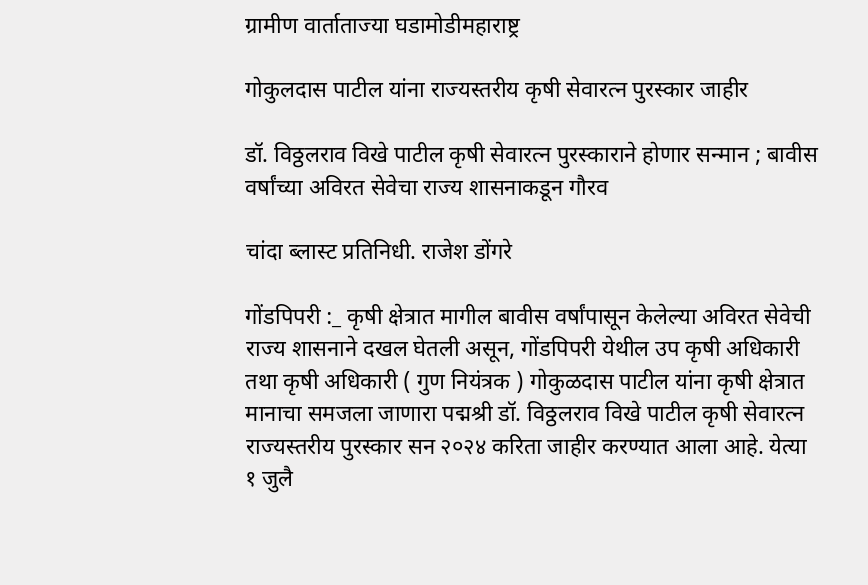ग्रामीण वार्ताताज्या घडामोडीमहाराष्ट्र

गोकुलदास पाटील यांना राज्यस्तरीय कृषी सेवारत्न पुरस्कार जाहीर

डॉ. विठ्ठलराव विखे पाटील कृषी सेवारत्न पुरस्काराने होणार सन्मान ; बावीस वर्षांच्या अविरत सेवेचा राज्य शासनाकडून गौरव

चांदा ब्लास्ट प्रतिनिधी. राजेश डोंगरे

गोंडपिपरी :_ कृषी क्षेत्रात मागील बावीस वर्षांपासून केलेल्या अविरत सेवेची राज्य शासनाने दखल घेतली असून, गोंडपिपरी येथील उप कृषी अधिकारी तथा कृषी अधिकारी ( गुण नियंत्रक ) गोकुळदास पाटील यांना कृषी क्षेत्रात मानाचा समजला जाणारा पद्मश्री डॉ. विठ्ठलराव विखे पाटील कृषी सेवारत्न राज्यस्तरीय पुरस्कार सन २०२४ करिता जाहीर करण्यात आला आहे. येत्या १ जुलै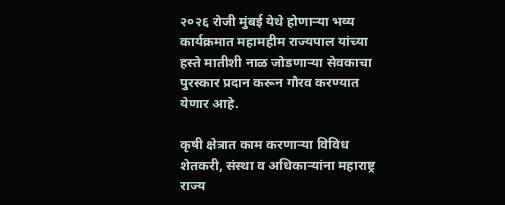२०२६ रोजी मुंबई येथे होणाऱ्या भव्य कार्यक्रमात महामहीम राज्यपाल यांच्या हस्ते मातीशी नाळ जोडणाऱ्या सेवकाचा पुरस्कार प्रदान करून गौरव करण्यात येणार आहे.

कृषी क्षेत्रात काम करणाऱ्या विविध शेतकरी, संस्था व अधिकाऱ्यांना महाराष्ट्र राज्य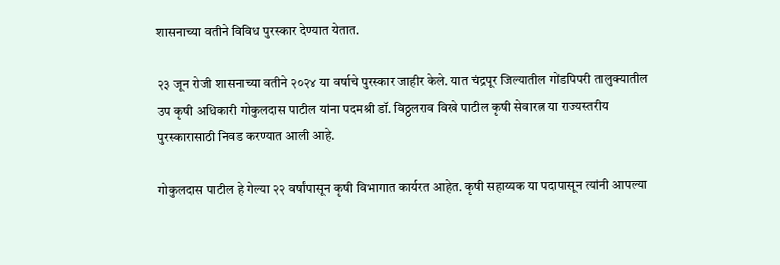शासनाच्या वतीने विविध पुरस्कार देण्यात येतात.

२३ जून रोजी शासनाच्या वतीने २०२४ या वर्षाचे पुरस्कार जाहीर केले. यात चंद्रपूर जिल्यातील गोंडपिपरी तालुक्यातील उप कृषी अधिकारी गोकुलदास पाटील यांना पदमश्री डॉ. विठ्ठलराव विखे पाटील कृषी सेवारत्न या राज्यस्तरीय पुरस्कारासाठी निवड करण्यात आली आहे.

गोकुलदास पाटील हे गेल्या २२ वर्षांपासून कृषी विभागात कार्यरत आहेत. कृषी सहाय्यक या पदापासून त्यांनी आपल्या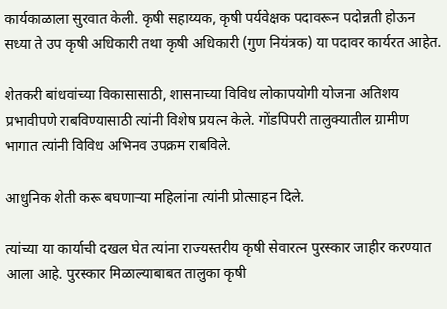कार्यकाळाला सुरवात केली. कृषी सहाय्यक, कृषी पर्यवेक्षक पदावरून पदोन्नती होऊन सध्या ते उप कृषी अधिकारी तथा कृषी अधिकारी (गुण नियंत्रक) या पदावर कार्यरत आहेत.

शेतकरी बांधवांच्या विकासासाठी, शासनाच्या विविध लोकापयोगी योजना अतिशय प्रभावीपणे राबविण्यासाठी त्यांनी विशेष प्रयत्न केले. गोंडपिपरी तालुक्यातील ग्रामीण भागात त्यांनी विविध अभिनव उपक्रम राबविले.

आधुनिक शेती करू बघणाऱ्या महिलांना त्यांनी प्रोत्साहन दिले.

त्यांच्या या कार्याची दखल घेत त्यांना राज्यस्तरीय कृषी सेवारत्न पुरस्कार जाहीर करण्यात आला आहे. पुरस्कार मिळाल्याबाबत तालुका कृषी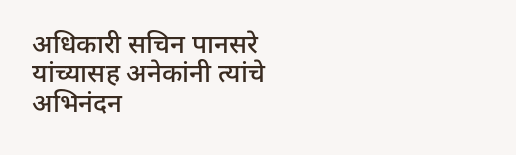अधिकारी सचिन पानसरे यांच्यासह अनेकांनी त्यांचे अभिनंदन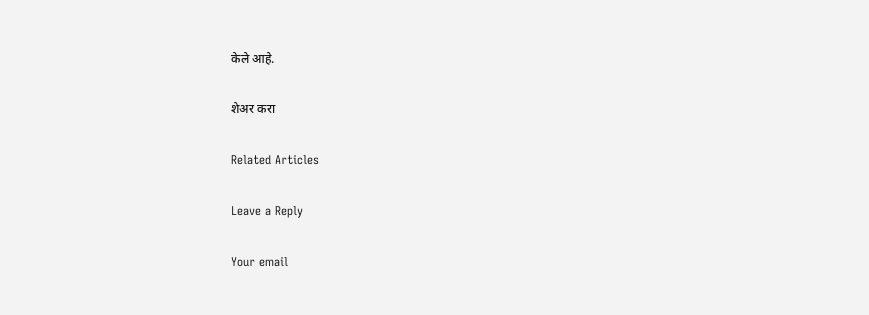केले आहे.

शेअर करा

Related Articles

Leave a Reply

Your email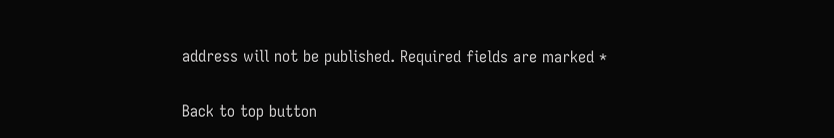address will not be published. Required fields are marked *

Back to top button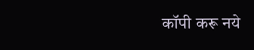कॉपी करू नये